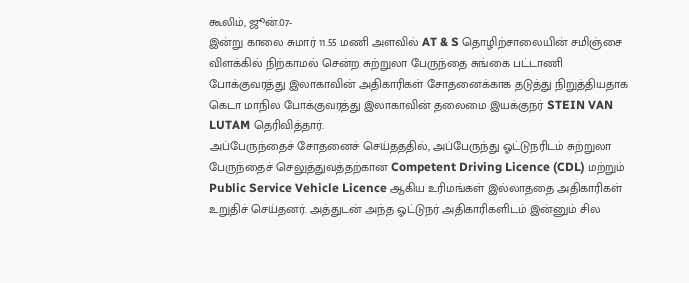கூலிம், ஜூன்.07-
இன்று காலை சுமார் 11.55 மணி அளவில் AT & S தொழிற்சாலையின் சமிஞ்சை விளக்கில் நிற்காமல் சென்ற சுற்றுலா பேருந்தை சுங்கை பட்டாணி போக்குவரத்து இலாகாவின் அதிகாரிகள் சோதனைக்காக தடுத்து நிறுத்தியதாக கெடா மாநில போக்குவரத்து இலாகாவின் தலைமை இயக்குநர் STEIN VAN LUTAM தெரிவித்தார்.
அப்பேருந்தைச் சோதனைச் செய்தததில், அப்பேருந்து ஓட்டுநரிடம் சுற்றுலா பேருந்தைச் செலுத்துவத்தற்கான Competent Driving Licence (CDL) மற்றும் Public Service Vehicle Licence ஆகிய உரிமங்கள் இல்லாததை அதிகாரிகள் உறுதிச் செய்தனர். அத்துடன் அந்த ஓட்டுநர் அதிகாரிகளிடம் இன்னும் சில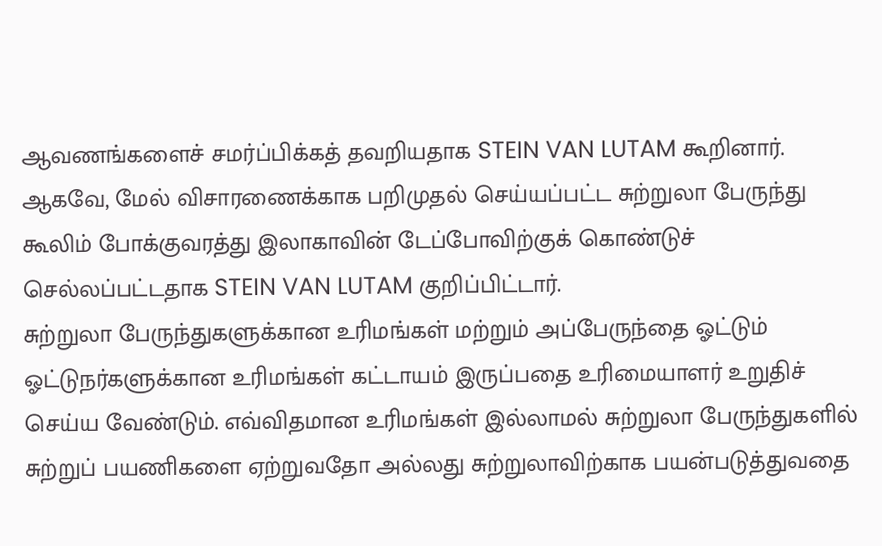ஆவணங்களைச் சமர்ப்பிக்கத் தவறியதாக STEIN VAN LUTAM கூறினார்.
ஆகவே, மேல் விசாரணைக்காக பறிமுதல் செய்யப்பட்ட சுற்றுலா பேருந்து கூலிம் போக்குவரத்து இலாகாவின் டேப்போவிற்குக் கொண்டுச் செல்லப்பட்டதாக STEIN VAN LUTAM குறிப்பிட்டார்.
சுற்றுலா பேருந்துகளுக்கான உரிமங்கள் மற்றும் அப்பேருந்தை ஓட்டும் ஓட்டுநர்களுக்கான உரிமங்கள் கட்டாயம் இருப்பதை உரிமையாளர் உறுதிச் செய்ய வேண்டும். எவ்விதமான உரிமங்கள் இல்லாமல் சுற்றுலா பேருந்துகளில் சுற்றுப் பயணிகளை ஏற்றுவதோ அல்லது சுற்றுலாவிற்காக பயன்படுத்துவதை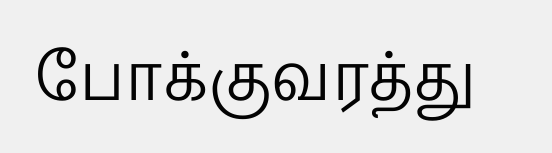போக்குவரத்து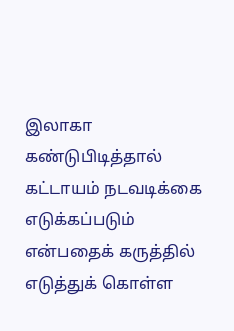இலாகா கண்டுபிடித்தால் கட்டாயம் நடவடிக்கை எடுக்கப்படும் என்பதைக் கருத்தில் எடுத்துக் கொள்ள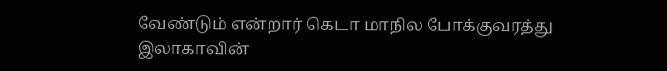வேண்டும் என்றார் கெடா மாநில போக்குவரத்து இலாகாவின்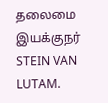தலைமை இயக்குநர் STEIN VAN LUTAM.